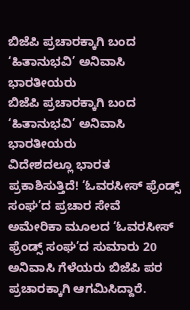ಬಿಜೆಪಿ ಪ್ರಚಾರಕ್ಕಾಗಿ ಬಂದ ‘ಹಿತಾನುಭವಿ’ ಅನಿವಾಸಿ ಭಾರತೀಯರು
ಬಿಜೆಪಿ ಪ್ರಚಾರಕ್ಕಾಗಿ ಬಂದ ‘ಹಿತಾನುಭವಿ’ ಅನಿವಾಸಿ ಭಾರತೀಯರು
ವಿದೇಶದಲ್ಲೂ ಭಾರತ ಪ್ರಕಾಶಿಸುತ್ತಿದೆ! ‘ಓವರಸೀಸ್ ಫ್ರೆಂಡ್ಸ್ ಸಂಘ’ದ ಪ್ರಚಾರ ಸೇವೆ
ಅಮೇರಿಕಾ ಮೂಲದ ‘ಓವರಸೀಸ್ ಫ್ರೆಂಡ್ಸ್ ಸಂಘ’ದ ಸುಮಾರು 20 ಅನಿವಾಸಿ ಗೆಳೆಯರು ಬಿಜೆಪಿ ಪರ ಪ್ರಚಾರಕ್ಕಾಗಿ ಆಗಮಿಸಿದ್ದಾರೆ.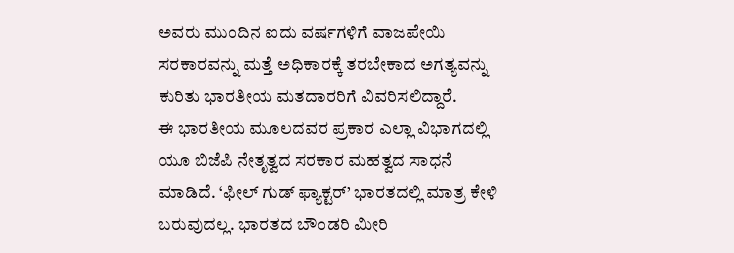ಅವರು ಮುಂದಿನ ಐದು ವರ್ಷಗಳಿಗೆ ವಾಜಪೇಯಿ ಸರಕಾರವನ್ನು ಮತ್ತೆ ಅಧಿಕಾರಕ್ಕೆ ತರಬೇಕಾದ ಅಗತ್ಯವನ್ನು ಕುರಿತು ಭಾರತೀಯ ಮತದಾರರಿಗೆ ವಿವರಿಸಲಿದ್ದಾರೆ.
ಈ ಭಾರತೀಯ ಮೂಲದವರ ಪ್ರಕಾರ ಎಲ್ಲಾ ವಿಭಾಗದಲ್ಲಿ ಯೂ ಬಿಜೆಪಿ ನೇತೃತ್ವದ ಸರಕಾರ ಮಹತ್ವದ ಸಾಧನೆ ಮಾಡಿದೆ. ‘ಫೀಲ್ ಗುಡ್ ಫ್ಯಾಕ್ಟರ್’ ಭಾರತದಲ್ಲಿ ಮಾತ್ರ ಕೇಳಿ ಬರುವುದಲ್ಲ. ಭಾರತದ ಬೌಂಡರಿ ಮೀರಿ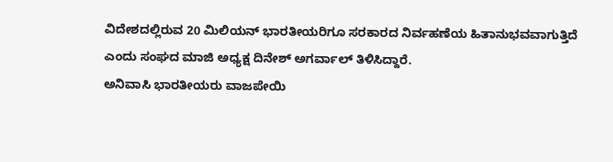ವಿದೇಶದಲ್ಲಿರುವ 20 ಮಿಲಿಯನ್ ಭಾರತೀಯರಿಗೂ ಸರಕಾರದ ನಿರ್ವಹಣೆಯ ಹಿತಾನುಭವವಾಗುತ್ತಿದೆ ಎಂದು ಸಂಘದ ಮಾಜಿ ಅಧ್ಯಕ್ಷ ದಿನೇಶ್ ಅಗರ್ವಾಲ್ ತಿಳಿಸಿದ್ದಾರೆ.
ಅನಿವಾಸಿ ಭಾರತೀಯರು ವಾಜಪೇಯಿ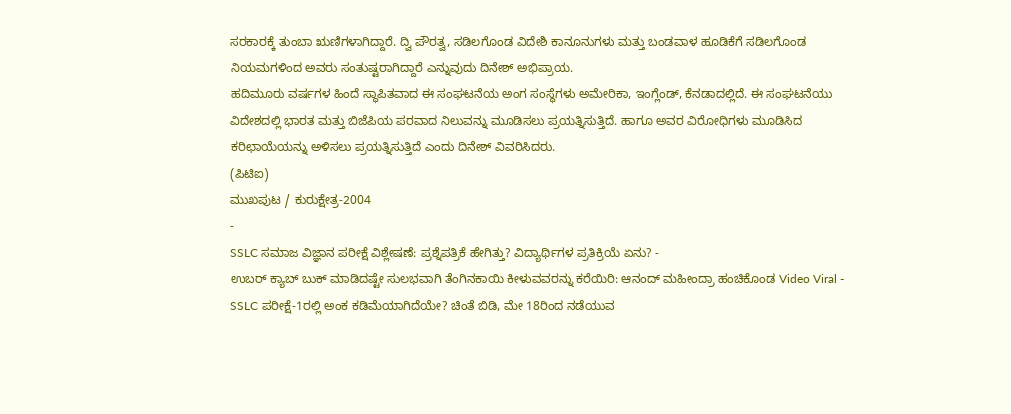ಸರಕಾರಕ್ಕೆ ತುಂಬಾ ಋಣಿಗಳಾಗಿದ್ದಾರೆ. ದ್ವಿ ಪೌರತ್ವ, ಸಡಿಲಗೊಂಡ ವಿದೇಶಿ ಕಾನೂನುಗಳು ಮತ್ತು ಬಂಡವಾಳ ಹೂಡಿಕೆಗೆ ಸಡಿಲಗೊಂಡ ನಿಯಮಗಳಿಂದ ಅವರು ಸಂತುಷ್ಟರಾಗಿದ್ದಾರೆ ಎನ್ನುವುದು ದಿನೇಶ್ ಅಭಿಪ್ರಾಯ.
ಹದಿಮೂರು ವರ್ಷಗಳ ಹಿಂದೆ ಸ್ಥಾಪಿತವಾದ ಈ ಸಂಘಟನೆಯ ಅಂಗ ಸಂಸ್ಥೆಗಳು ಅಮೇರಿಕಾ, ಇಂಗ್ಲೆಂಡ್, ಕೆನಡಾದಲ್ಲಿದೆ. ಈ ಸಂಘಟನೆಯು ವಿದೇಶದಲ್ಲಿ ಭಾರತ ಮತ್ತು ಬಿಜೆಪಿಯ ಪರವಾದ ನಿಲುವನ್ನು ಮೂಡಿಸಲು ಪ್ರಯತ್ನಿಸುತ್ತಿದೆ. ಹಾಗೂ ಅವರ ವಿರೋಧಿಗಳು ಮೂಡಿಸಿದ ಕರಿಛಾಯೆಯನ್ನು ಅಳಿಸಲು ಪ್ರಯತ್ನಿಸುತ್ತಿದೆ ಎಂದು ದಿನೇಶ್ ವಿವರಿಸಿದರು.
(ಪಿಟಿಐ)
ಮುಖಪುಟ / ಕುರುಕ್ಷೇತ್ರ-2004
-
SSLC ಸಮಾಜ ವಿಜ್ಞಾನ ಪರೀಕ್ಷೆ ವಿಶ್ಲೇಷಣೆ: ಪ್ರಶ್ನೆಪತ್ರಿಕೆ ಹೇಗಿತ್ತು? ವಿದ್ಯಾರ್ಥಿಗಳ ಪ್ರತಿಕ್ರಿಯೆ ಏನು? -
ಉಬರ್ ಕ್ಯಾಬ್ ಬುಕ್ ಮಾಡಿದಷ್ಟೇ ಸುಲಭವಾಗಿ ತೆಂಗಿನಕಾಯಿ ಕೀಳುವವರನ್ನು ಕರೆಯಿರಿ: ಆನಂದ್ ಮಹೀಂದ್ರಾ ಹಂಚಿಕೊಂಡ Video Viral -
SSLC ಪರೀಕ್ಷೆ-1ರಲ್ಲಿ ಅಂಕ ಕಡಿಮೆಯಾಗಿದೆಯೇ? ಚಿಂತೆ ಬಿಡಿ, ಮೇ 18ರಿಂದ ನಡೆಯುವ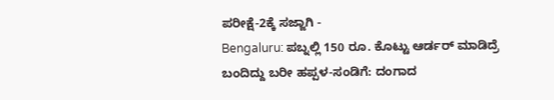ಪರೀಕ್ಷೆ-2ಕ್ಕೆ ಸಜ್ಜಾಗಿ -
Bengaluru: ಪಬ್ನಲ್ಲಿ 150 ರೂ. ಕೊಟ್ಟು ಆರ್ಡರ್ ಮಾಡಿದ್ರೆ ಬಂದಿದ್ದು ಬರೀ ಹಪ್ಪಳ-ಸಂಡಿಗೆ: ದಂಗಾದ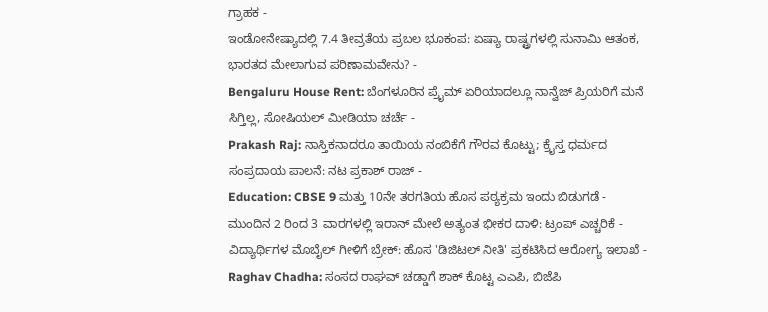ಗ್ರಾಹಕ -
ಇಂಡೋನೇಷ್ಯಾದಲ್ಲಿ 7.4 ತೀವ್ರತೆಯ ಪ್ರಬಲ ಭೂಕಂಪ: ಏಷ್ಯಾ ರಾಷ್ಟ್ರಗಳಲ್ಲಿ ಸುನಾಮಿ ಆತಂಕ, ಭಾರತದ ಮೇಲಾಗುವ ಪರಿಣಾಮವೇನು? -
Bengaluru House Rent: ಬೆಂಗಳೂರಿನ ಪ್ರೈಮ್ ಏರಿಯಾದಲ್ಲೂ ನಾನ್ವೆಜ್ ಪ್ರಿಯರಿಗೆ ಮನೆ ಸಿಗ್ತಿಲ್ಲ, ಸೋಷಿಯಲ್ ಮೀಡಿಯಾ ಚರ್ಚೆ -
Prakash Raj: ನಾಸ್ತಿಕನಾದರೂ ತಾಯಿಯ ನಂಬಿಕೆಗೆ ಗೌರವ ಕೊಟ್ಟು; ಕ್ರೈಸ್ತ ಧರ್ಮದ ಸಂಪ್ರದಾಯ ಪಾಲನೆ: ನಟ ಪ್ರಕಾಶ್ ರಾಜ್ -
Education: CBSE 9 ಮತ್ತು 10ನೇ ತರಗತಿಯ ಹೊಸ ಪಠ್ಯಕ್ರಮ ಇಂದು ಬಿಡುಗಡೆ -
ಮುಂದಿನ 2 ರಿಂದ 3 ವಾರಗಳಲ್ಲಿ ಇರಾನ್ ಮೇಲೆ ಅತ್ಯಂತ ಭೀಕರ ದಾಳಿ: ಟ್ರಂಪ್ ಎಚ್ಚರಿಕೆ -
ವಿದ್ಯಾರ್ಥಿಗಳ ಮೊಬೈಲ್ ಗೀಳಿಗೆ ಬ್ರೇಕ್: ಹೊಸ 'ಡಿಜಿಟಲ್ ನೀತಿ' ಪ್ರಕಟಿಸಿದ ಆರೋಗ್ಯ ಇಲಾಖೆ -
Raghav Chadha: ಸಂಸದ ರಾಘವ್ ಚಡ್ಡಾಗೆ ಶಾಕ್ ಕೊಟ್ಟ ಎಎಪಿ, ಬಿಜೆಪಿ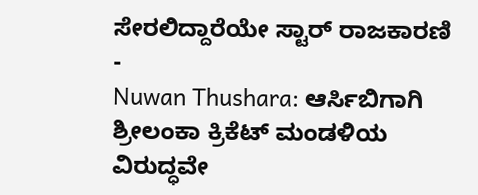ಸೇರಲಿದ್ದಾರೆಯೇ ಸ್ಟಾರ್ ರಾಜಕಾರಣಿ -
Nuwan Thushara: ಆರ್ಸಿಬಿಗಾಗಿ ಶ್ರೀಲಂಕಾ ಕ್ರಿಕೆಟ್ ಮಂಡಳಿಯ ವಿರುದ್ಧವೇ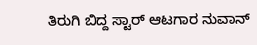ತಿರುಗಿ ಬಿದ್ದ ಸ್ಟಾರ್ ಆಟಗಾರ ನುವಾನ್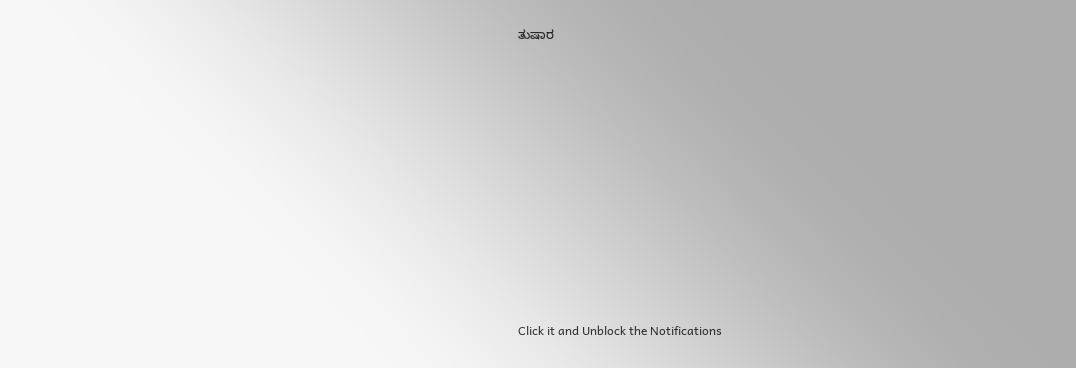ತುಷಾರ












Click it and Unblock the Notifications